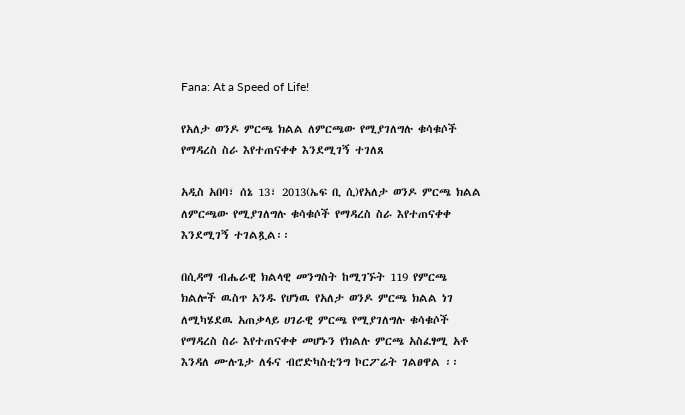Fana: At a Speed of Life!

የአለታ ወንዶ ምርጫ ክልል ለምርጫው የሚያገለግሉ ቁሳቁሶች የማዳረስ ስራ እየተጠናቀቀ እንደሚገኝ ተገለጸ

አዲስ አበባ፣ ሰኔ 13፣ 2013(ኤፍ ቢ ሲ)የአለታ ወንዶ ምርጫ ክልል ለምርጫው የሚያገለግሉ ቁሳቁሶች የማዳረስ ስራ እየተጠናቀቀ እንደሚገኝ ተገልጿል፡፡

በሲዳማ ብሔራዊ ክልላዊ መንግስት ከሚገኙት 119 የምርጫ ክልሎች ዉስጥ አንዱ የሆነዉ የአለታ ወንዶ ምርጫ ክልል ነገ ለሚካሄደዉ አጠቃላይ ሀገራዊ ምርጫ የሚያገለግሉ ቁሳቁሶች የማዳረስ ስራ እየተጠናቀቀ መሆኑን የክልሉ ምርጫ አስፈፃሚ አቶ እንዳለ ሙሉጌታ ለፋና ብሮድካስቲንግ ኮርፖሬት ገልፀዋል ፡፡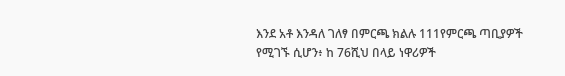እንደ አቶ እንዳለ ገለፃ በምርጫ ክልሉ 111የምርጫ ጣቢያዎች የሚገኙ ሲሆን፥ ከ 76ሺህ በላይ ነዋሪዎች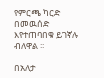የምርጫ ካርድ በመዉሰድ እየተጠባበቁ ይገኛሉ ብለዋል ፡፡

በአለታ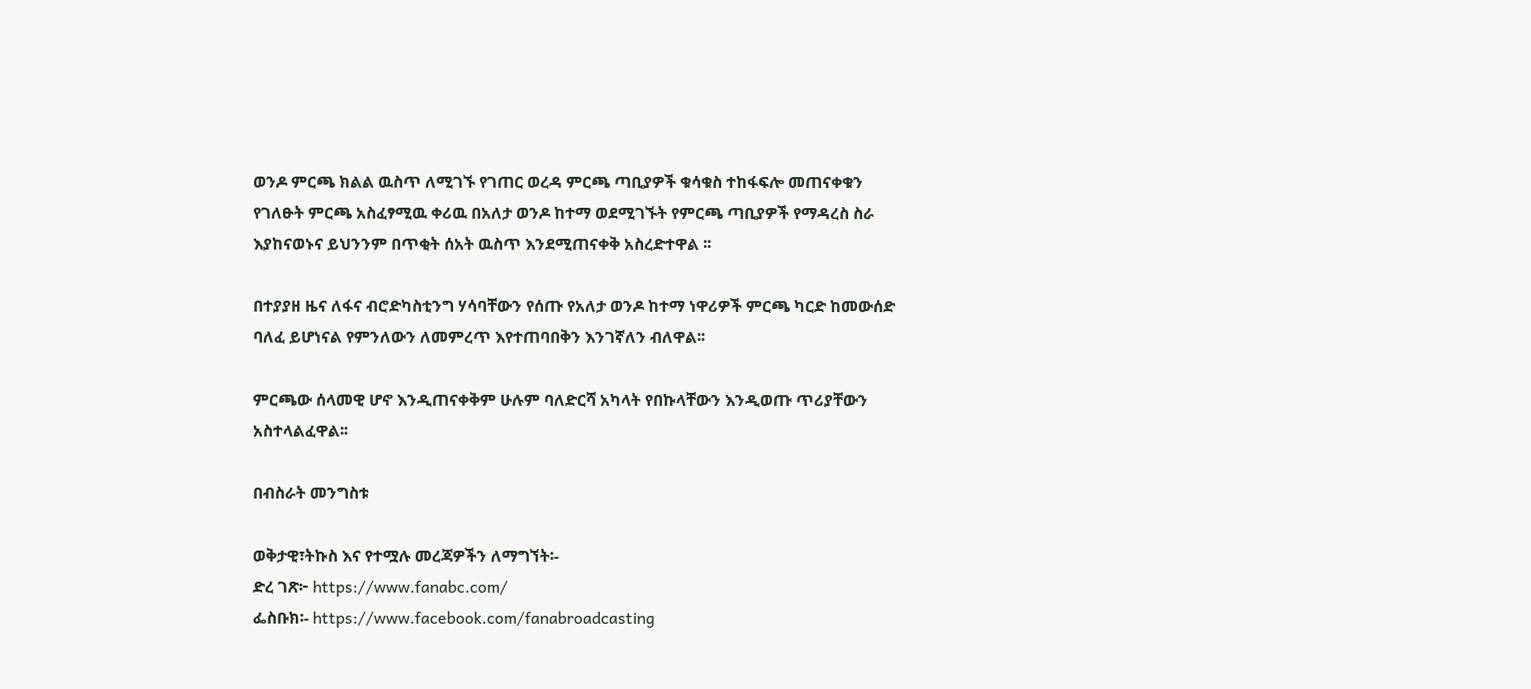ወንዶ ምርጫ ክልል ዉስጥ ለሚገኙ የገጠር ወረዳ ምርጫ ጣቢያዎች ቁሳቁስ ተከፋፍሎ መጠናቀቁን የገለፁት ምርጫ አስፈፃሚዉ ቀሪዉ በአለታ ወንዶ ከተማ ወደሚገኙት የምርጫ ጣቢያዎች የማዳረስ ስራ እያከናወኑና ይህንንም በጥቂት ሰአት ዉስጥ እንደሚጠናቀቅ አስረድተዋል ፡፡

በተያያዘ ዜና ለፋና ብሮድካስቲንግ ሃሳባቸውን የሰጡ የአለታ ወንዶ ከተማ ነዋሪዎች ምርጫ ካርድ ከመውሰድ ባለፈ ይሆነናል የምንለውን ለመምረጥ እየተጠባበቅን እንገኛለን ብለዋል፡፡

ምርጫው ሰላመዊ ሆኖ እንዲጠናቀቅም ሁሉም ባለድርሻ አካላት የበኩላቸውን እንዲወጡ ጥሪያቸውን አስተላልፈዋል፡፡

በብስራት መንግስቱ

ወቅታዊ፣ትኩስ እና የተሟሉ መረጃዎችን ለማግኘት፡-
ድረ ገጽ፦ https://www.fanabc.com/
ፌስቡክ፡- https://www.facebook.com/fanabroadcasting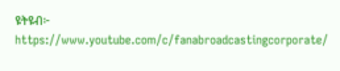ዩትዩብ፦ https://www.youtube.com/c/fanabroadcastingcorporate/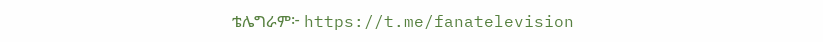ቴሌግራም፦ https://t.me/fanatelevision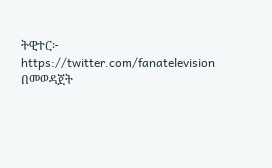ትዊተር፦ https://twitter.com/fanatelevision በመወዳጀት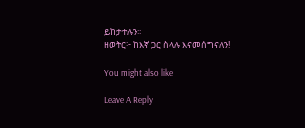ይከታተሉን፡፡
ዘወትር፦ ከእኛ ጋር ስላሉ እናመሰግናለን!

You might also like

Leave A Reply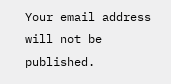Your email address will not be published.